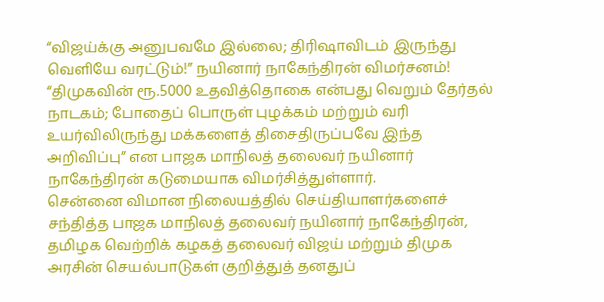“விஜய்க்கு அனுபவமே இல்லை; திரிஷாவிடம் இருந்து வெளியே வரட்டும்!” நயினார் நாகேந்திரன் விமர்சனம்!
“திமுகவின் ரூ.5000 உதவித்தொகை என்பது வெறும் தேர்தல் நாடகம்; போதைப் பொருள் புழக்கம் மற்றும் வரி உயர்விலிருந்து மக்களைத் திசைதிருப்பவே இந்த அறிவிப்பு” என பாஜக மாநிலத் தலைவர் நயினார் நாகேந்திரன் கடுமையாக விமர்சித்துள்ளார்.
சென்னை விமான நிலையத்தில் செய்தியாளர்களைச் சந்தித்த பாஜக மாநிலத் தலைவர் நயினார் நாகேந்திரன், தமிழக வெற்றிக் கழகத் தலைவர் விஜய் மற்றும் திமுக அரசின் செயல்பாடுகள் குறித்துத் தனதுப்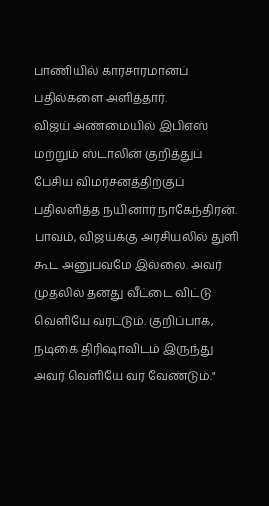பாணியில் காரசாரமானப் பதில்களை அளித்தார்.
விஜய் அண்மையில் இபிஎஸ் மற்றும் ஸ்டாலின் குறித்துப் பேசிய விமர்சனத்திற்குப் பதிலளித்த நயினார் நாகேந்திரன். பாவம், விஜய்க்கு அரசியலில் துளி கூட அனுபவமே இல்லை. அவர் முதலில் தனது வீட்டை விட்டு வெளியே வரட்டும். குறிப்பாக, நடிகை திரிஷாவிடம் இருந்து அவர் வெளியே வர வேண்டும்."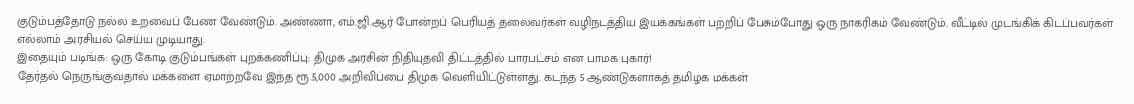குடும்பத்தோடு நல்ல உறவைப் பேண வேண்டும். அண்ணா, எம்.ஜி.ஆர் போன்றப் பெரியத் தலைவர்கள் வழிநடத்திய இயக்கங்கள் பற்றிப் பேசும்போது ஒரு நாகரிகம் வேண்டும். வீட்டில் முடங்கிக் கிடப்பவர்கள் எல்லாம் அரசியல் செய்ய முடியாது.
இதையும் படிங்க: ஒரு கோடி குடும்பங்கள் புறக்கணிப்பு: திமுக அரசின் நிதியுதவி திட்டத்தில் பாரபட்சம் என பாமக புகார்!
தேர்தல் நெருங்குவதால் மக்களை ஏமாற்றவே இந்த ரூ.5,000 அறிவிப்பை திமுக வெளியிட்டுள்ளது. கடந்த 5 ஆண்டுகளாகத் தமிழக மக்கள்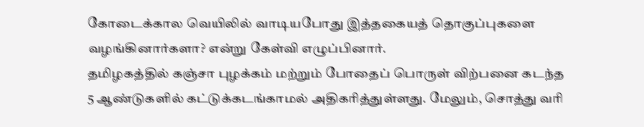கோடைக்கால வெயிலில் வாடியபோது இத்தகையத் தொகுப்புகளை வழங்கினார்களா? என்று கேள்வி எழுப்பினார்.
தமிழகத்தில் கஞ்சா புழக்கம் மற்றும் போதைப் பொருள் விற்பனை கடந்த 5 ஆண்டுகளில் கட்டுக்கடங்காமல் அதிகரித்துள்ளது. மேலும், சொத்து வரி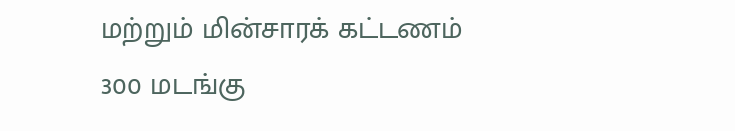மற்றும் மின்சாரக் கட்டணம் 300 மடங்கு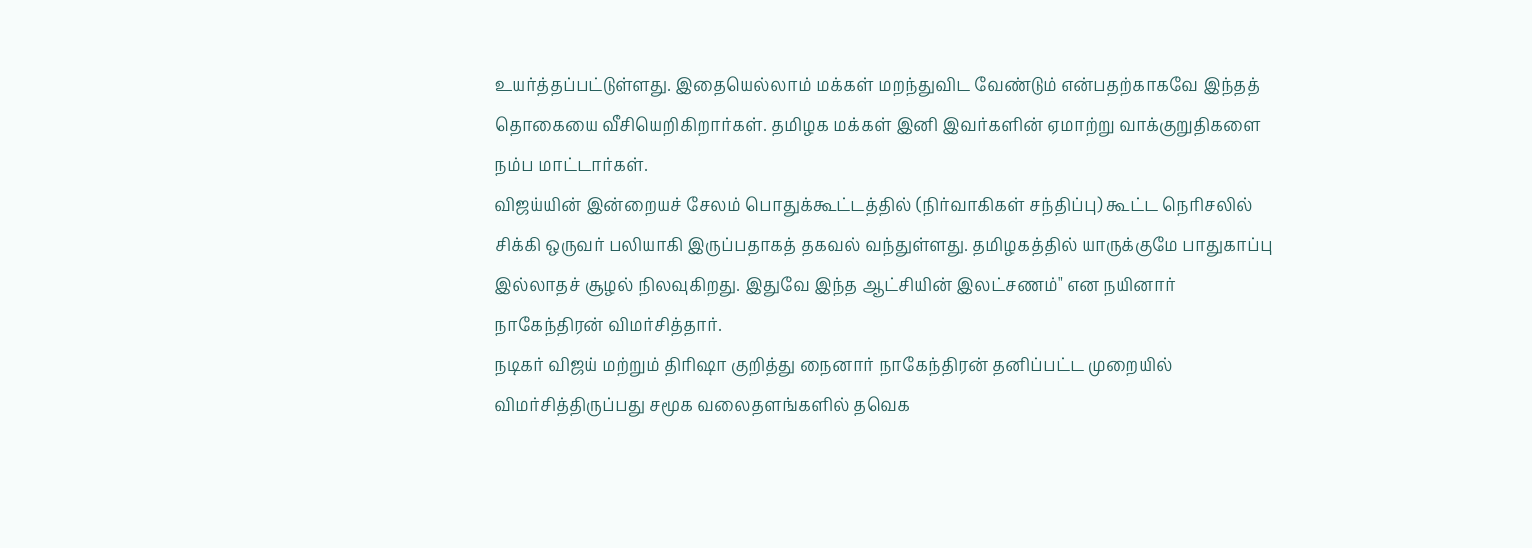உயர்த்தப்பட்டுள்ளது. இதையெல்லாம் மக்கள் மறந்துவிட வேண்டும் என்பதற்காகவே இந்தத் தொகையை வீசியெறிகிறார்கள். தமிழக மக்கள் இனி இவர்களின் ஏமாற்று வாக்குறுதிகளை நம்ப மாட்டார்கள்.
விஜய்யின் இன்றையச் சேலம் பொதுக்கூட்டத்தில் (நிர்வாகிகள் சந்திப்பு) கூட்ட நெரிசலில் சிக்கி ஒருவர் பலியாகி இருப்பதாகத் தகவல் வந்துள்ளது. தமிழகத்தில் யாருக்குமே பாதுகாப்பு இல்லாதச் சூழல் நிலவுகிறது. இதுவே இந்த ஆட்சியின் இலட்சணம்" என நயினார் நாகேந்திரன் விமர்சித்தார்.
நடிகர் விஜய் மற்றும் திரிஷா குறித்து நைனார் நாகேந்திரன் தனிப்பட்ட முறையில் விமர்சித்திருப்பது சமூக வலைதளங்களில் தவெக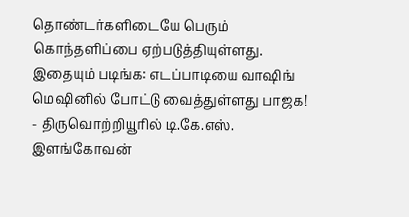தொண்டர்களிடையே பெரும் கொந்தளிப்பை ஏற்படுத்தியுள்ளது.
இதையும் படிங்க: எடப்பாடியை வாஷிங் மெஷினில் போட்டு வைத்துள்ளது பாஜக! - திருவொற்றியூரில் டி.கே.எஸ். இளங்கோவன்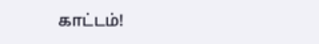காட்டம்!